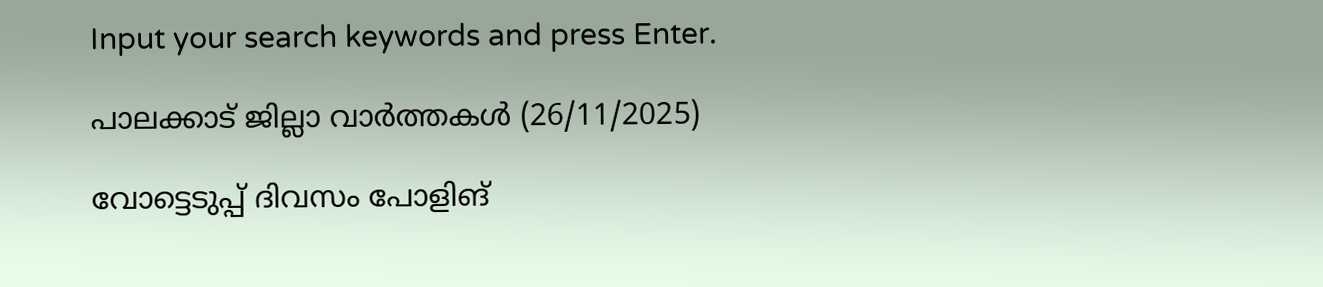Input your search keywords and press Enter.

പാലക്കാട് ജില്ലാ വാർത്തകൾ (26/11/2025)

വോട്ടെടുപ്പ് ദിവസം പോളിങ്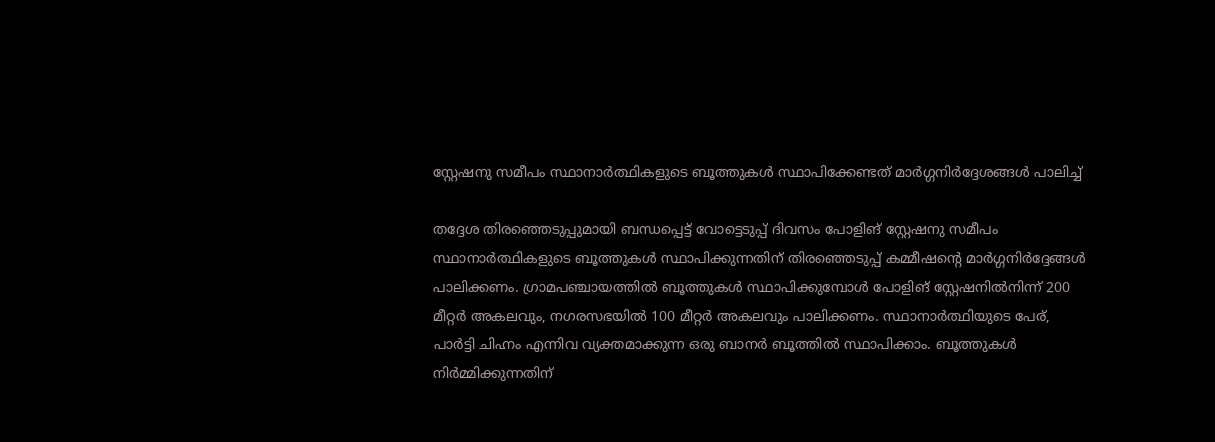സ്റ്റേഷനു സമീപം സ്ഥാനാര്‍ത്ഥികളുടെ ബൂത്തുകള്‍ സ്ഥാപിക്കേണ്ടത് മാര്‍ഗ്ഗനിര്‍ദ്ദേശങ്ങള്‍ പാലിച്ച്

തദ്ദേശ തിരഞ്ഞെടുപ്പുമായി ബന്ധപ്പെട്ട് വോട്ടെടുപ്പ് ദിവസം പോളിങ് സ്റ്റേഷനു സമീപം സ്ഥാനാര്‍ത്ഥികളുടെ ബൂത്തുകള്‍ സ്ഥാപിക്കുന്നതിന് തിരഞ്ഞെടുപ്പ് കമ്മീഷന്റെ മാര്‍ഗ്ഗനിര്‍ദ്ദേങ്ങള്‍ പാലിക്കണം. ഗ്രാമപഞ്ചായത്തില്‍ ബൂത്തുകള്‍ സ്ഥാപിക്കുമ്പോള്‍ പോളിങ് സ്റ്റേഷനില്‍നിന്ന് 200 മീറ്റര്‍ അകലവും, നഗരസഭയില്‍ 100 മീറ്റര്‍ അകലവും പാലിക്കണം. സ്ഥാനാര്‍ത്ഥിയുടെ പേര്, പാര്‍ട്ടി ചിഹ്നം എന്നിവ വ്യക്തമാക്കുന്ന ഒരു ബാനര്‍ ബൂത്തില്‍ സ്ഥാപിക്കാം. ബൂത്തുകള്‍ നിര്‍മ്മിക്കുന്നതിന്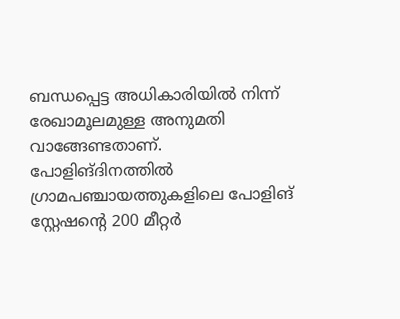ബന്ധപ്പെട്ട അധികാരിയില്‍ നിന്ന് രേഖാമൂലമുള്ള അനുമതി വാങ്ങേണ്ടതാണ്. പോളിങ്ദിനത്തില്‍ ഗ്രാമപഞ്ചായത്തുകളിലെ പോളിങ് സ്റ്റേഷന്റെ 200 മീറ്റര്‍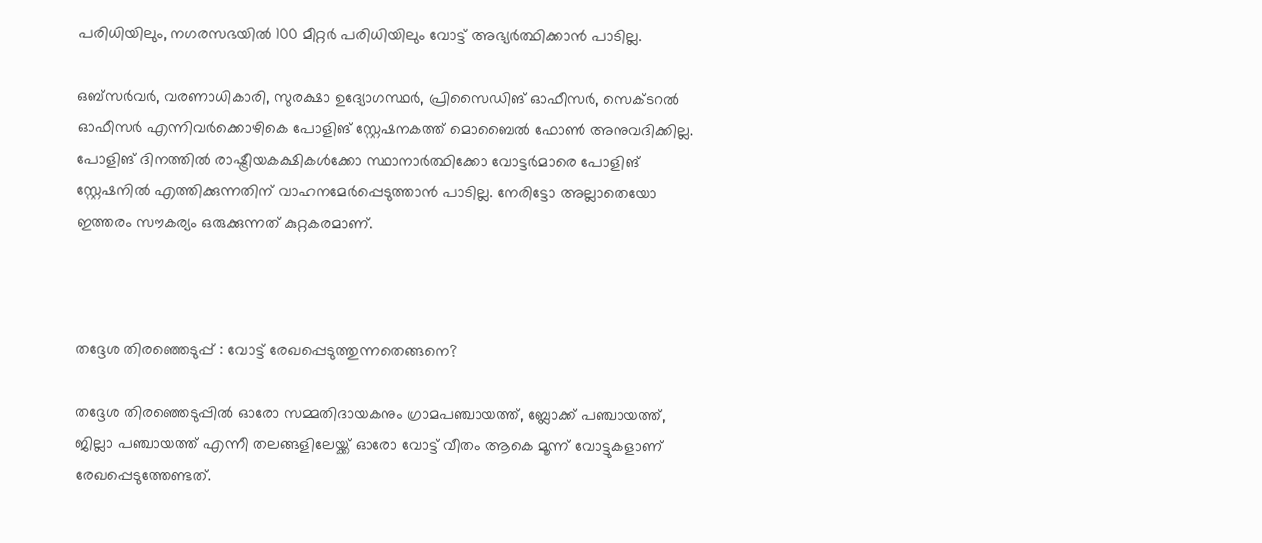പരിധിയിലും, നഗരസഭയില്‍ 100 മീറ്റര്‍ പരിധിയിലും വോട്ട് അഭ്യര്‍ത്ഥിക്കാന്‍ പാടില്ല.

ഒബ്‌സര്‍വര്‍, വരണാധികാരി, സുരക്ഷാ ഉദ്യോഗസ്ഥര്‍, പ്രിസൈഡിങ് ഓഫീസര്‍, സെക്ടറല്‍ ഓഫീസര്‍ എന്നിവര്‍ക്കൊഴികെ പോളിങ് സ്റ്റേഷനകത്ത് മൊബൈല്‍ ഫോണ്‍ അനുവദിക്കില്ല. പോളിങ് ദിനത്തില്‍ രാഷ്ട്രീയകക്ഷികള്‍ക്കോ സ്ഥാനാര്‍ത്ഥിക്കോ വോട്ടര്‍മാരെ പോളിങ് സ്റ്റേഷനില്‍ എത്തിക്കുന്നതിന് വാഹനമേര്‍പ്പെടുത്താന്‍ പാടില്ല. നേരിട്ടോ അല്ലാതെയോ ഇത്തരം സൗകര്യം ഒരുക്കുന്നത് കുറ്റകരമാണ്.



തദ്ദേശ തിരഞ്ഞെടുപ്പ് : വോട്ട് രേഖപ്പെടുത്തുന്നതെങ്ങനെ?

തദ്ദേശ തിരഞ്ഞെടുപ്പില്‍ ഓരോ സമ്മതിദായകനും ഗ്രാമപഞ്ചായത്ത്, ബ്ലോക്ക് പഞ്ചായത്ത്, ജില്ലാ പഞ്ചായത്ത് എന്നീ തലങ്ങളിലേയ്ക്ക് ഓരോ വോട്ട് വീതം ആകെ മൂന്ന് വോട്ടുകളാണ് രേഖപ്പെടുത്തേണ്ടത്.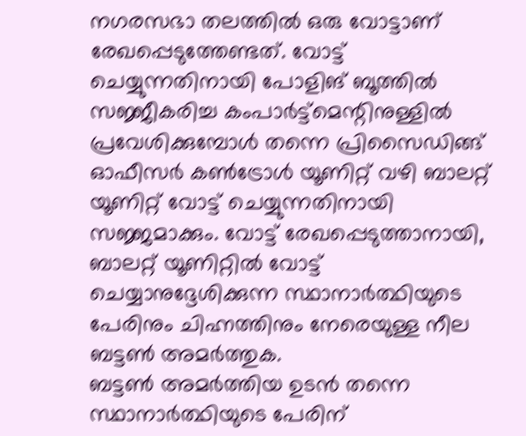നഗരസഭാ തലത്തില്‍ ഒരു വോട്ടാണ് രേഖപ്പെടുത്തേണ്ടത്. വോട്ട് ചെയ്യുന്നതിനായി പോളിങ് ബൂത്തില്‍ സജ്ജീകരിച്ച കംപാര്‍ട്ട്മെന്റിനുള്ളില്‍ പ്രവേശിക്കുമ്പോള്‍ തന്നെ പ്രിസൈഡിങ്ങ് ഓഫീസര്‍ കണ്‍ട്രോള്‍ യൂണിറ്റ് വഴി ബാലറ്റ് യൂണിറ്റ് വോട്ട് ചെയ്യുന്നതിനായി സജ്ജമാക്കും. വോട്ട് രേഖപ്പെടുത്താനായി, ബാലറ്റ് യൂണിറ്റില്‍ വോട്ട് ചെയ്യാനുദ്ദേശിക്കുന്ന സ്ഥാനാര്‍ത്ഥിയുടെ പേരിനും ചിഹ്നത്തിനും നേരെയുള്ള നീല ബട്ടണ്‍ അമര്‍ത്തുക.
ബട്ടണ്‍ അമര്‍ത്തിയ ഉടന്‍ തന്നെ സ്ഥാനാര്‍ത്ഥിയുടെ പേരിന്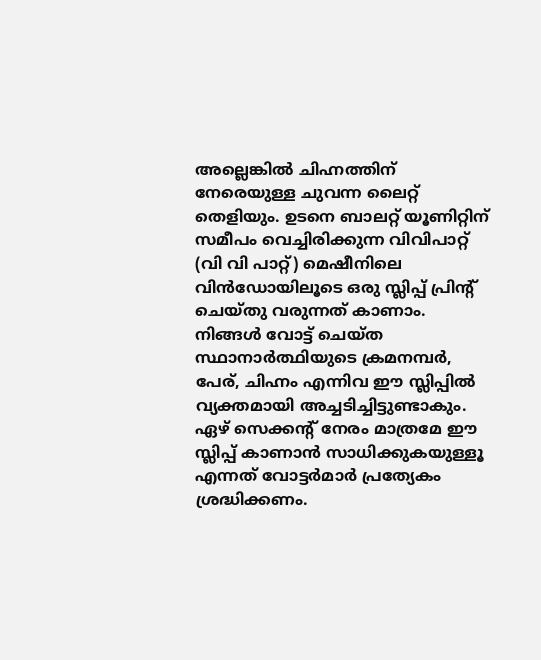അല്ലെങ്കില്‍ ചിഹ്നത്തിന് നേരെയുള്ള ചുവന്ന ലൈറ്റ് തെളിയും. ഉടനെ ബാലറ്റ് യൂണിറ്റിന് സമീപം വെച്ചിരിക്കുന്ന വിവിപാറ്റ് (വി വി പാറ്റ്) മെഷീനിലെ വിന്‍ഡോയിലൂടെ ഒരു സ്ലിപ്പ് പ്രിന്റ് ചെയ്തു വരുന്നത് കാണാം. നിങ്ങള്‍ വോട്ട് ചെയ്ത സ്ഥാനാര്‍ത്ഥിയുടെ ക്രമനമ്പര്‍, പേര്, ചിഹ്നം എന്നിവ ഈ സ്ലിപ്പില്‍ വ്യക്തമായി അച്ചടിച്ചിട്ടുണ്ടാകും. ഏഴ് സെക്കന്റ് നേരം മാത്രമേ ഈ സ്ലിപ്പ് കാണാന്‍ സാധിക്കുകയുള്ളൂ എന്നത് വോട്ടര്‍മാര്‍ പ്രത്യേകം ശ്രദ്ധിക്കണം.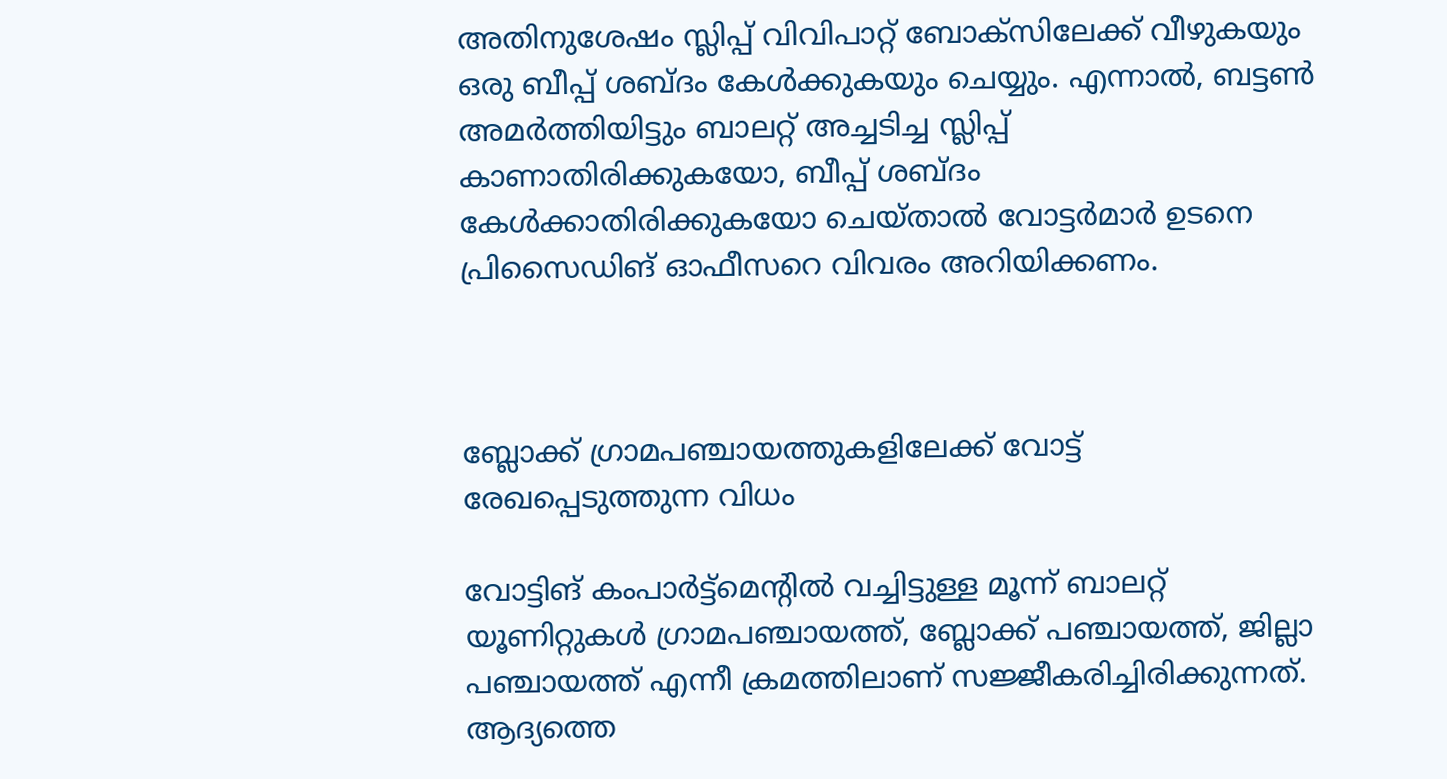അതിനുശേഷം സ്ലിപ്പ് വിവിപാറ്റ് ബോക്‌സിലേക്ക് വീഴുകയും ഒരു ബീപ്പ് ശബ്ദം കേള്‍ക്കുകയും ചെയ്യും. എന്നാല്‍, ബട്ടണ്‍ അമര്‍ത്തിയിട്ടും ബാലറ്റ് അച്ചടിച്ച സ്ലിപ്പ് കാണാതിരിക്കുകയോ, ബീപ്പ് ശബ്ദം കേള്‍ക്കാതിരിക്കുകയോ ചെയ്താല്‍ വോട്ടര്‍മാര്‍ ഉടനെ പ്രിസൈഡിങ് ഓഫീസറെ വിവരം അറിയിക്കണം.



ബ്ലോക്ക് ഗ്രാമപഞ്ചായത്തുകളിലേക്ക് വോട്ട് രേഖപ്പെടുത്തുന്ന വിധം

വോട്ടിങ് കംപാര്‍ട്ട്‌മെന്റില്‍ വച്ചിട്ടുള്ള മൂന്ന് ബാലറ്റ് യൂണിറ്റുകള്‍ ഗ്രാമപഞ്ചായത്ത്, ബ്ലോക്ക് പഞ്ചായത്ത്, ജില്ലാ പഞ്ചായത്ത് എന്നീ ക്രമത്തിലാണ് സജ്ജീകരിച്ചിരിക്കുന്നത്. ആദ്യത്തെ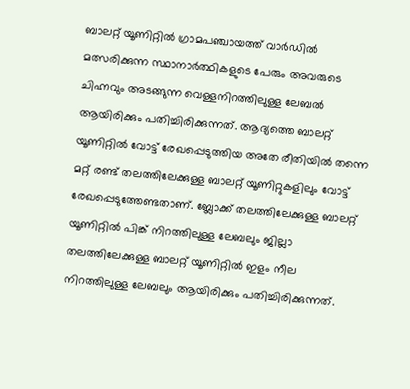ബാലറ്റ് യൂണിറ്റില്‍ ഗ്രാമപഞ്ചായത്ത് വാര്‍ഡില്‍ മത്സരിക്കുന്ന സ്ഥാനാര്‍ത്ഥികളുടെ പേരും അവരുടെ ചിഹ്നവും അടങ്ങുന്ന വെള്ളനിറത്തിലുള്ള ലേബല്‍ ആയിരിക്കും പതിച്ചിരിക്കുന്നത്. ആദ്യത്തെ ബാലറ്റ് യൂണിറ്റില്‍ വോട്ട് രേഖപ്പെടുത്തിയ അതേ രീതിയില്‍ തന്നെ മറ്റ് രണ്ട് തലത്തിലേക്കുള്ള ബാലറ്റ് യൂണിറ്റുകളിലും വോട്ട് രേഖപ്പെടുത്തേണ്ടതാണ്. ബ്ലോക്ക് തലത്തിലേക്കുള്ള ബാലറ്റ് യൂണിറ്റില്‍ പിങ്ക് നിറത്തിലുള്ള ലേബലും ജില്ലാ തലത്തിലേക്കുള്ള ബാലറ്റ് യൂണിറ്റില്‍ ഇളം നീല നിറത്തിലുള്ള ലേബലും ആയിരിക്കും പതിച്ചിരിക്കുന്നത്.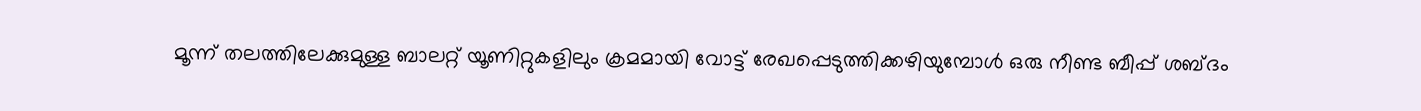മൂന്ന് തലത്തിലേക്കുമുള്ള ബാലറ്റ് യൂണിറ്റുകളിലും ക്രമമായി വോട്ട് രേഖപ്പെടുത്തിക്കഴിയുമ്പോള്‍ ഒരു നീണ്ട ബീപ്പ് ശബ്ദം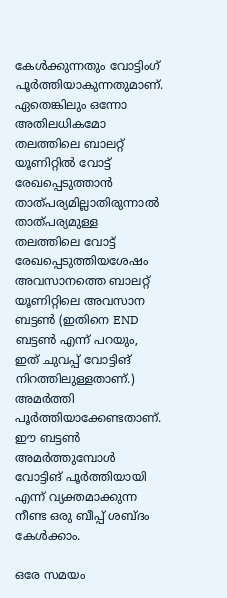കേള്‍ക്കുന്നതും വോട്ടിംഗ് പൂര്‍ത്തിയാകുന്നതുമാണ്. ഏതെങ്കിലും ഒന്നോ അതിലധികമോ തലത്തിലെ ബാലറ്റ് യൂണിറ്റില്‍ വോട്ട് രേഖപ്പെടുത്താന്‍ താത്പര്യമില്ലാതിരുന്നാല്‍ താത്പര്യമുള്ള തലത്തിലെ വോട്ട് രേഖപ്പെടുത്തിയശേഷം അവസാനത്തെ ബാലറ്റ് യൂണിറ്റിലെ അവസാന ബട്ടണ്‍ (ഇതിനെ END ബട്ടണ്‍ എന്ന് പറയും, ഇത് ചുവപ്പ് വോട്ടിങ് നിറത്തിലുള്ളതാണ്.) അമര്‍ത്തി പൂര്‍ത്തിയാക്കേണ്ടതാണ്. ഈ ബട്ടണ്‍ അമര്‍ത്തുമ്പോള്‍ വോട്ടിങ് പൂര്‍ത്തിയായി എന്ന് വ്യക്തമാക്കുന്ന നീണ്ട ഒരു ബീപ്പ് ശബ്ദം കേള്‍ക്കാം.

ഒരേ സമയം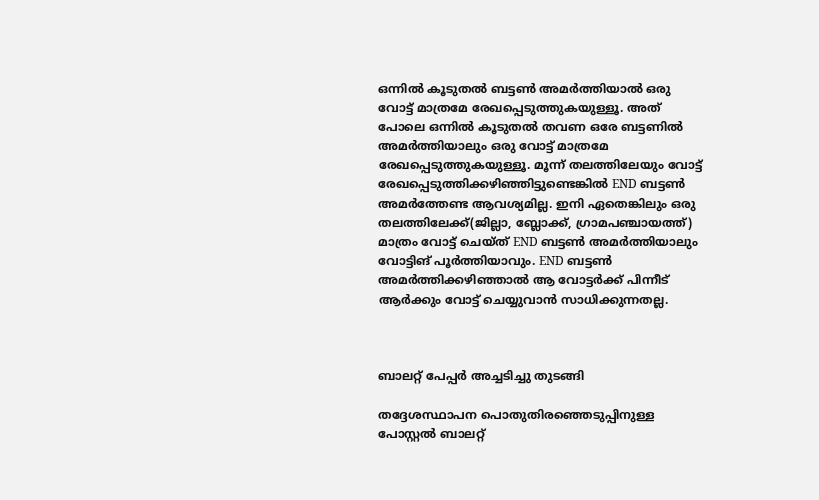ഒന്നില്‍ കൂടുതല്‍ ബട്ടണ്‍ അമര്‍ത്തിയാല്‍ ഒരു വോട്ട് മാത്രമേ രേഖപ്പെടുത്തുകയുള്ളൂ. അത് പോലെ ഒന്നില്‍ കൂടുതല്‍ തവണ ഒരേ ബട്ടണില്‍ അമര്‍ത്തിയാലും ഒരു വോട്ട് മാത്രമേ രേഖപ്പെടുത്തുകയുള്ളൂ. മൂന്ന് തലത്തിലേയും വോട്ട് രേഖപ്പെടുത്തിക്കഴിഞ്ഞിട്ടുണ്ടെങ്കില്‍ END ബട്ടണ്‍ അമര്‍ത്തേണ്ട ആവശ്യമില്ല. ഇനി ഏതെങ്കിലും ഒരു തലത്തിലേക്ക്(ജില്ലാ, ബ്ലോക്ക്, ഗ്രാമപഞ്ചായത്ത്) മാത്രം വോട്ട് ചെയ്ത് END ബട്ടണ്‍ അമര്‍ത്തിയാലും വോട്ടിങ് പൂര്‍ത്തിയാവും. END ബട്ടണ്‍ അമര്‍ത്തിക്കഴിഞ്ഞാല്‍ ആ വോട്ടര്‍ക്ക് പിന്നീട് ആര്‍ക്കും വോട്ട് ചെയ്യുവാന്‍ സാധിക്കുന്നതല്ല.



ബാലറ്റ് പേപ്പര്‍ അച്ചടിച്ചു തുടങ്ങി

തദ്ദേശസ്ഥാപന പൊതുതിരഞ്ഞെടുപ്പിനുള്ള പോസ്റ്റല്‍ ബാലറ്റ്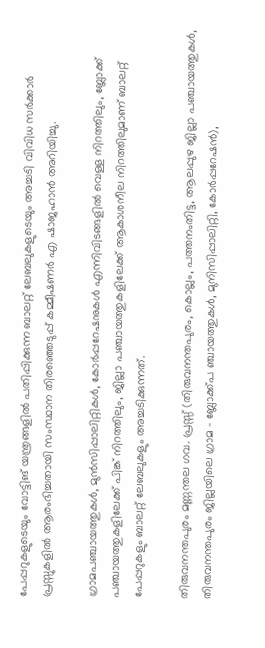പേപ്പറുകളുടെയും വോട്ടിങ് യന്ത്രങ്ങളില്‍ പതിപ്പിക്കുന്ന ബാലറ്റ് ലേബലുകളുടെയും അച്ചടി വിവിധ സര്‍ക്കാര്‍ പ്രസ്സുകളില്‍ ആരംഭിച്ചതായി സംസ്ഥാന തിരഞ്ഞെടുപ്പ് കമ്മീഷണര്‍ എ ഷാജഹാന്‍ അറിയിച്ചു.

ഗ്രാമപഞ്ചായത്തുകള്‍, മുന്‍സിപ്പാലിറ്റികള്‍, കോര്‍പ്പറേഷനുകള്‍ എന്നിവിടങ്ങളില്‍ വെള്ള നിറത്തിലും, ബ്ലോക്ക് പഞ്ചായത്തുകളിലേക്ക് പിങ്ക് നിറത്തിലും, ജില്ലാ പഞ്ചായത്തുകളിലേക്ക് ആകാശനീല നിറത്തിലുമാണ് ബാലറ്റ് പേപ്പറുകളും ബാലറ്റ് ലേബലുകളും അച്ചടിക്കുന്നത്.

തിരുവനന്തപുരം മണ്ണന്തല ഗവ. പ്രസ്സ് (തിരുവനന്തപുരം, കൊല്ലം, പത്തനംതിട്ട, ആലപ്പുഴ ജില്ലാ പഞ്ചായത്തുകള്‍, തിരുവനന്തപുരം ജില്ലയിലെ ഗ്രാമ – ബ്ലോക്ക്പ ഞ്ചായത്തുകള്‍, മുനിസിപ്പാലിറ്റി, കോര്‍പ്പറേഷന്‍),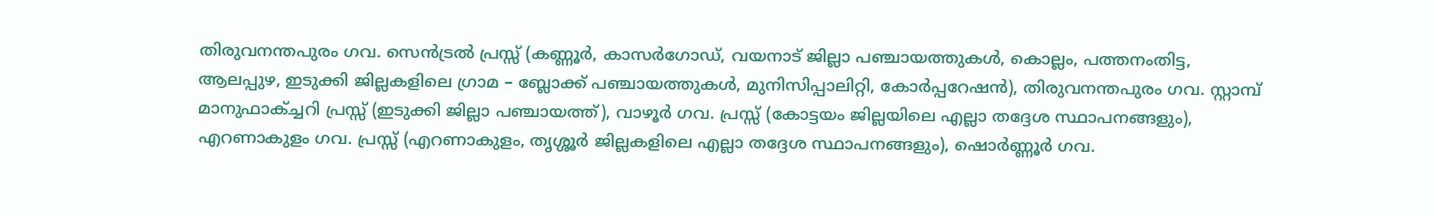തിരുവനന്തപുരം ഗവ. സെന്‍ട്രല്‍ പ്രസ്സ് (കണ്ണൂര്‍, കാസര്‍ഗോഡ്, വയനാട് ജില്ലാ പഞ്ചായത്തുകള്‍, കൊല്ലം, പത്തനംതിട്ട, ആലപ്പുഴ, ഇടുക്കി ജില്ലകളിലെ ഗ്രാമ – ബ്ലോക്ക് പഞ്ചായത്തുകള്‍, മുനിസിപ്പാലിറ്റി, കോര്‍പ്പറേഷന്‍), തിരുവനന്തപുരം ഗവ. സ്റ്റാമ്പ് മാനുഫാക്ച്ചറി പ്രസ്സ് (ഇടുക്കി ജില്ലാ പഞ്ചായത്ത്), വാഴൂര്‍ ഗവ. പ്രസ്സ് (കോട്ടയം ജില്ലയിലെ എല്ലാ തദ്ദേശ സ്ഥാപനങ്ങളും), എറണാകുളം ഗവ. പ്രസ്സ് (എറണാകുളം, തൃശ്ശൂര്‍ ജില്ലകളിലെ എല്ലാ തദ്ദേശ സ്ഥാപനങ്ങളും), ഷൊര്‍ണ്ണൂര്‍ ഗവ.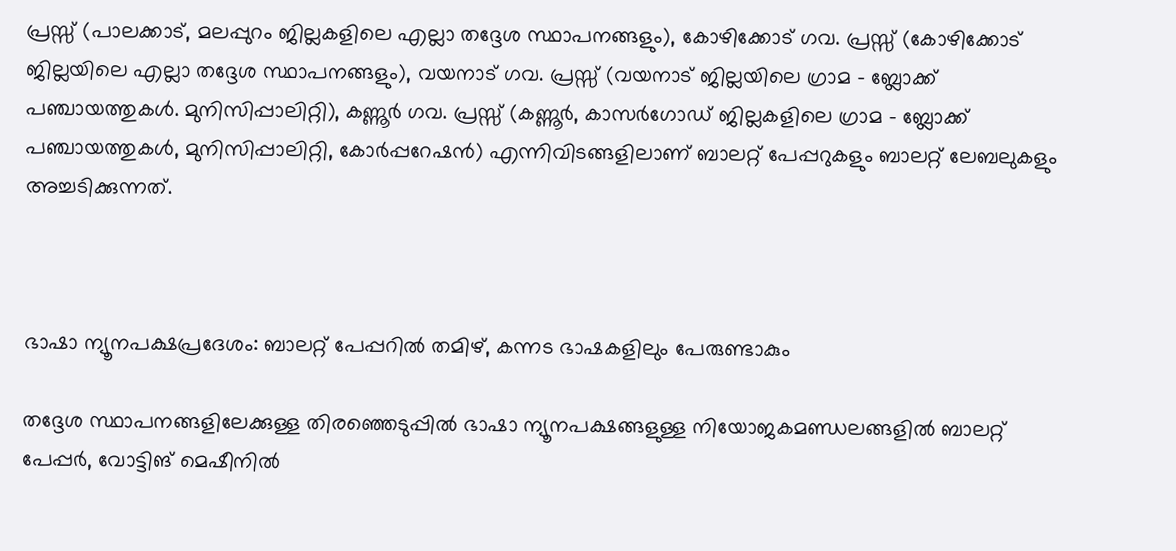പ്രസ്സ് (പാലക്കാട്, മലപ്പുറം ജില്ലകളിലെ എല്ലാ തദ്ദേശ സ്ഥാപനങ്ങളും), കോഴിക്കോട് ഗവ. പ്രസ്സ് (കോഴിക്കോട് ജില്ലയിലെ എല്ലാ തദ്ദേശ സ്ഥാപനങ്ങളും), വയനാട് ഗവ. പ്രസ്സ് (വയനാട് ജില്ലയിലെ ഗ്രാമ – ബ്ലോക്ക് പഞ്ചായത്തുകള്‍. മുനിസിപ്പാലിറ്റി), കണ്ണൂര്‍ ഗവ. പ്രസ്സ് (കണ്ണൂര്‍, കാസര്‍ഗോഡ് ജില്ലകളിലെ ഗ്രാമ – ബ്ലോക്ക് പഞ്ചായത്തുകള്‍, മുനിസിപ്പാലിറ്റി, കോര്‍പ്പറേഷന്‍) എന്നിവിടങ്ങളിലാണ് ബാലറ്റ് പേപ്പറുകളും ബാലറ്റ് ലേബലുകളും അച്ചടിക്കുന്നത്.



ഭാഷാ ന്യൂനപക്ഷപ്രദേശം: ബാലറ്റ് പേപ്പറില്‍ തമിഴ്, കന്നട ഭാഷകളിലും പേരുണ്ടാകും

തദ്ദേശ സ്ഥാപനങ്ങളിലേക്കുള്ള തിരഞ്ഞെടുപ്പില്‍ ഭാഷാ ന്യൂനപക്ഷങ്ങളുള്ള നിയോജകമണ്ഡലങ്ങളില്‍ ബാലറ്റ് പേപ്പര്‍, വോട്ടിങ് മെഷീനില്‍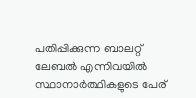പതിപ്പിക്കുന്ന ബാലറ്റ് ലേബല്‍ എന്നിവയില്‍ സ്ഥാനാര്‍ത്ഥികളുടെ പേര്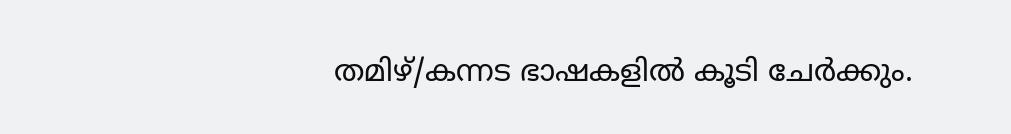തമിഴ്/കന്നട ഭാഷകളില്‍ കൂടി ചേര്‍ക്കും.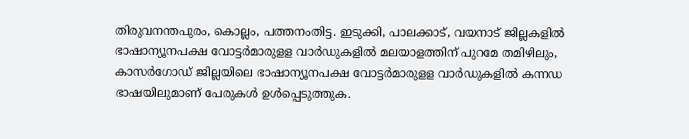തിരുവനന്തപുരം, കൊല്ലം, പത്തനംതിട്ട. ഇടുക്കി, പാലക്കാട്, വയനാട് ജില്ലകളില്‍ ഭാഷാന്യൂനപക്ഷ വോട്ടര്‍മാരുളള വാര്‍ഡുകളില്‍ മലയാളത്തിന് പുറമേ തമിഴിലും, കാസര്‍ഗോഡ് ജില്ലയിലെ ഭാഷാന്യൂനപക്ഷ വോട്ടര്‍മാരുളള വാര്‍ഡുകളില്‍ കന്നഡ ഭാഷയിലുമാണ് പേരുകള്‍ ഉള്‍പ്പെടുത്തുക.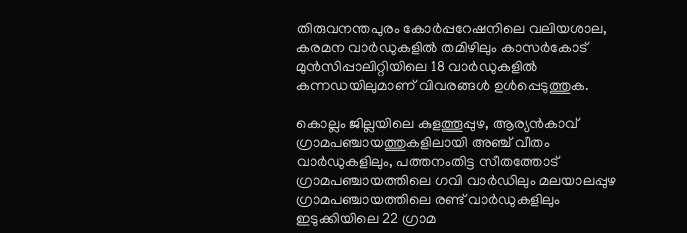തിരുവനന്തപുരം കോര്‍പ്പറേഷനിലെ വലിയശാല, കരമന വാര്‍ഡുകളില്‍ തമിഴിലും കാസര്‍കോട് മുന്‍സിപ്പാലിറ്റിയിലെ 18 വാര്‍ഡുകളില്‍ കന്നഡയിലുമാണ് വിവരങ്ങള്‍ ഉള്‍പ്പെടുത്തുക.

കൊല്ലം ജില്ലയിലെ കുളത്തൂപ്പുഴ, ആര്യന്‍കാവ് ഗ്രാമപഞ്ചായത്തുകളിലായി അഞ്ച് വീതം വാര്‍ഡുകളിലും, പത്തനംതിട്ട സീതത്തോട് ഗ്രാമപഞ്ചായത്തിലെ ഗവി വാര്‍ഡിലും മലയാലപ്പുഴ ഗ്രാമപഞ്ചായത്തിലെ രണ്ട് വാര്‍ഡുകളിലും ഇടുക്കിയിലെ 22 ഗ്രാമ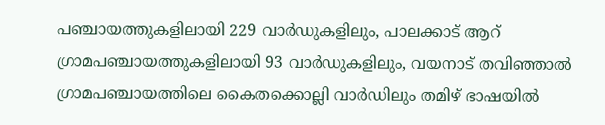പഞ്ചായത്തുകളിലായി 229 വാര്‍ഡുകളിലും, പാലക്കാട് ആറ് ഗ്രാമപഞ്ചായത്തുകളിലായി 93 വാര്‍ഡുകളിലും, വയനാട് തവിഞ്ഞാല്‍ ഗ്രാമപഞ്ചായത്തിലെ കൈതക്കൊല്ലി വാര്‍ഡിലും തമിഴ് ഭാഷയില്‍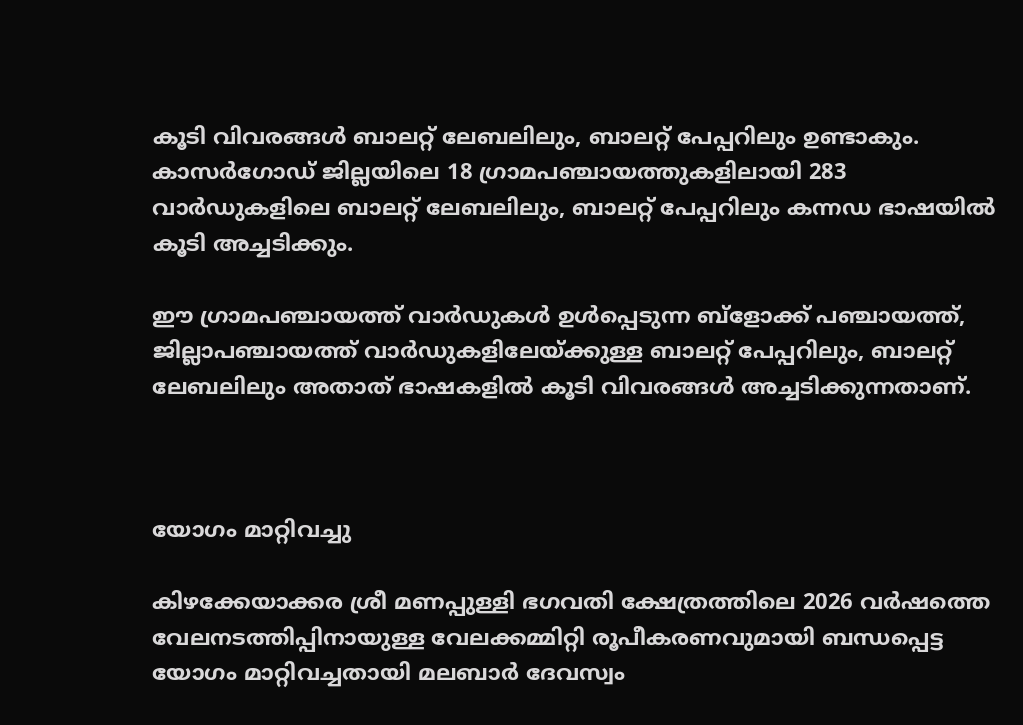കൂടി വിവരങ്ങള്‍ ബാലറ്റ് ലേബലിലും, ബാലറ്റ് പേപ്പറിലും ഉണ്ടാകും. കാസര്‍ഗോഡ് ജില്ലയിലെ 18 ഗ്രാമപഞ്ചായത്തുകളിലായി 283 വാര്‍ഡുകളിലെ ബാലറ്റ് ലേബലിലും, ബാലറ്റ് പേപ്പറിലും കന്നഡ ഭാഷയില്‍ കൂടി അച്ചടിക്കും.

ഈ ഗ്രാമപഞ്ചായത്ത് വാര്‍ഡുകള്‍ ഉള്‍പ്പെടുന്ന ബ്ളോക്ക് പഞ്ചായത്ത്, ജില്ലാപഞ്ചായത്ത് വാര്‍ഡുകളിലേയ്ക്കുള്ള ബാലറ്റ് പേപ്പറിലും, ബാലറ്റ് ലേബലിലും അതാത് ഭാഷകളില്‍ കൂടി വിവരങ്ങള്‍ അച്ചടിക്കുന്നതാണ്.



യോഗം മാറ്റിവച്ചു

കിഴക്കേയാക്കര ശ്രീ മണപ്പുള്ളി ഭഗവതി ക്ഷേത്രത്തിലെ 2026 വര്‍ഷത്തെ വേലനടത്തിപ്പിനായുള്ള വേലക്കമ്മിറ്റി രൂപീകരണവുമായി ബന്ധപ്പെട്ട യോഗം മാറ്റിവച്ചതായി മലബാര്‍ ദേവസ്വം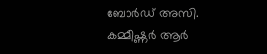ബോര്‍ഡ് അസി. കമ്മീഷ്ണര്‍ ആര്‍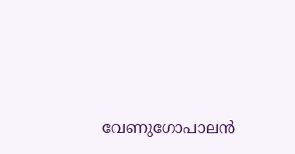വേണുഗോപാലന്‍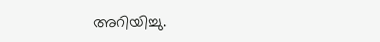അറിയിച്ചു.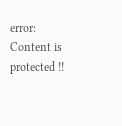error: Content is protected !!